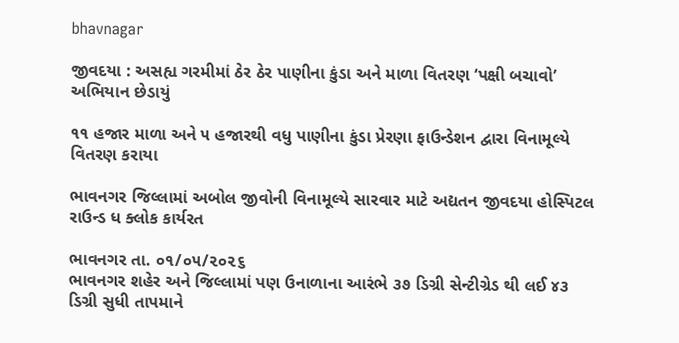bhavnagar

જીવદયા : અસહ્ય ગરમીમાં ઠેર ઠેર પાણીના કુંડા અને માળા વિતરણ ‘પક્ષી બચાવો’ અભિયાન છેડાયું

૧૧ હજાર માળા અને ૫ હજારથી વધુ પાણીના કુંડા પ્રેરણા ફાઉન્ડેશન દ્વારા વિનામૂલ્યે વિતરણ કરાયા

ભાવનગર જિલ્લામાં અબોલ જીવોની વિનામૂલ્યે સારવાર માટે અદ્યતન જીવદયા હોસ્પિટલ રાઉન્ડ ધ ક્લોક કાર્યરત

ભાવનગર તા. ૦૧/૦૫/૨૦૨૬
ભાવનગર શહેર અને જિલ્લામાં પણ ઉનાળાના આરંભે ૩૭ ડિગ્રી સેન્ટીગ્રેડ થી લઈ ૪૩ ડિગ્રી સુધી તાપમાને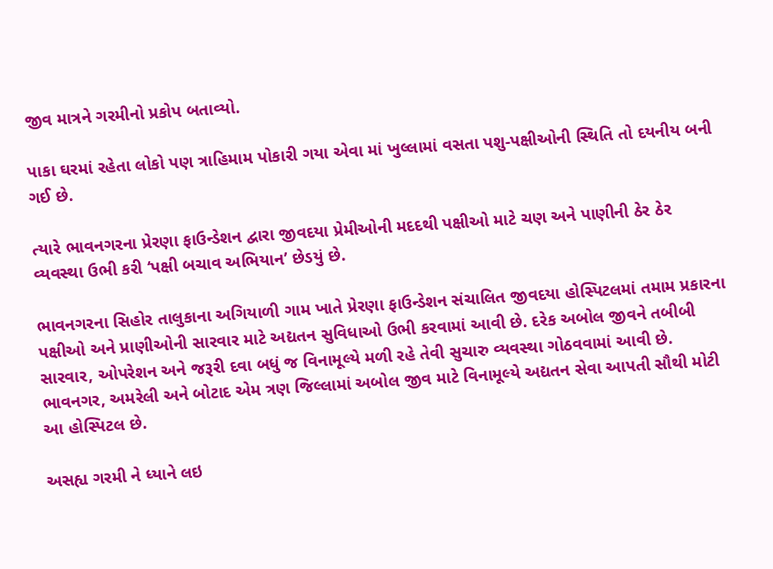જીવ માત્રને ગરમીનો પ્રકોપ બતાવ્યો.

પાકા ઘરમાં રહેતા લોકો પણ ત્રાહિમામ પોકારી ગયા એવા માં ખુલ્લામાં વસતા પશુ-પક્ષીઓની સ્થિતિ તો દયનીય બની ગઈ છે.

ત્યારે ભાવનગરના પ્રેરણા ફાઉન્ડેશન દ્વારા જીવદયા પ્રેમીઓની મદદથી પક્ષીઓ માટે ચણ અને પાણીની ઠેર ઠેર વ્યવસ્થા ઉભી કરી ‘પક્ષી બચાવ અભિયાન’ છેડયું છે.

ભાવનગરના સિહોર તાલુકાના અગિયાળી ગામ ખાતે પ્રેરણા ફાઉન્ડેશન સંચાલિત જીવદયા હોસ્પિટલમાં તમામ પ્રકારના પક્ષીઓ અને પ્રાણીઓની સારવાર માટે અદ્યતન સુવિધાઓ ઉભી કરવામાં આવી છે. દરેક અબોલ જીવને તબીબી સારવાર, ઓપરેશન અને જરૂરી દવા બધું જ વિનામૂલ્યે મળી રહે તેવી સુચારુ વ્યવસ્થા ગોઠવવામાં આવી છે. ભાવનગર, અમરેલી અને બોટાદ એમ ત્રણ જિલ્લામાં અબોલ જીવ માટે વિનામૂલ્યે અદ્યતન સેવા આપતી સૌથી મોટી આ હોસ્પિટલ છે.

અસહ્ય ગરમી ને ધ્યાને લઇ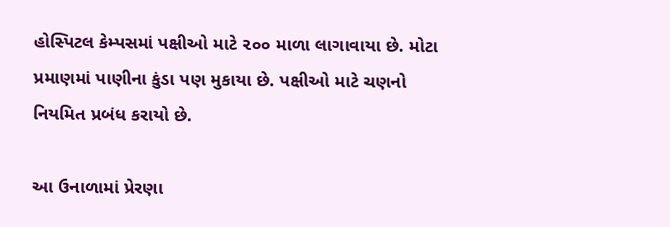હોસ્પિટલ કેમ્પસમાં પક્ષીઓ માટે ૨૦૦ માળા લાગાવાયા છે. મોટા પ્રમાણમાં પાણીના કુંડા પણ મુકાયા છે. પક્ષીઓ માટે ચણનો નિયમિત પ્રબંધ કરાયો છે.

આ ઉનાળામાં પ્રેરણા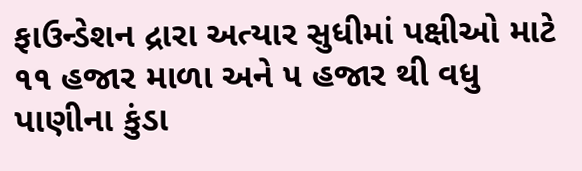ફાઉન્ડેશન દ્રારા અત્યાર સુધીમાં પક્ષીઓ માટે ૧૧ હજાર માળા અને ૫ હજાર થી વધુ પાણીના કુંડા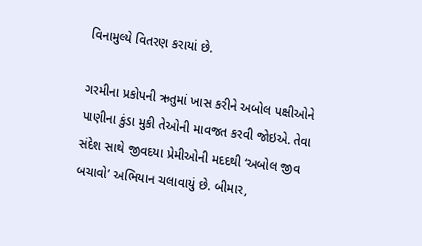વિનામુલ્યે વિતરણ કરાયાં છે.

ગરમીના પ્રકોપની ઋતુમાં ખાસ કરીને અબોલ પક્ષીઓને પાણીના કુંડા મુકી તેઓની માવજત કરવી જોઇએ. તેવા સંદેશ સાથે જીવદયા પ્રેમીઓની મદદથી ‘અબોલ જીવ બચાવો’ અભિયાન ચલાવાયું છે. બીમાર,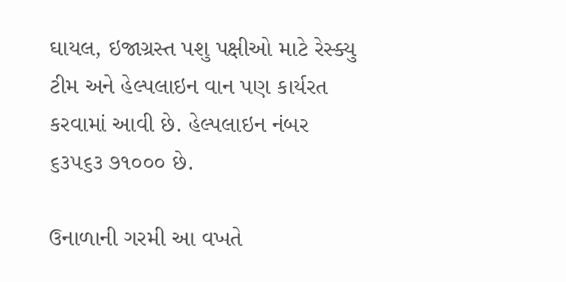ઘાયલ, ઇજાગ્રસ્ત પશુ પક્ષીઓ માટે રેસ્ક્યુ ટીમ અને હેલ્પલાઇન વાન પણ કાર્યરત કરવામાં આવી છે. હેલ્પલાઇન નંબર ૬૩૫૬૩ ૭૧૦૦૦ છે.

ઉનાળાની ગરમી આ વખતે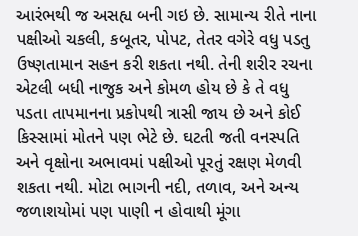આરંભથી જ અસહ્ય બની ગઇ છે. સામાન્ય રીતે નાના પક્ષીઓ ચકલી, કબૂતર, પોપટ, તેતર વગેરે વધુ પડતુ ઉષ્ણતામાન સહન કરી શકતા નથી. તેની શરીર રચના એટલી બધી નાજુક અને કોમળ હોય છે કે તે વધુ પડતા તાપમાનના પ્રકોપથી ત્રાસી જાય છે અને કોઈ કિસ્સામાં મોતને પણ ભેટે છે. ઘટતી જતી વનસ્પતિ અને વૃક્ષોના અભાવમાં પક્ષીઓ પૂરતું રક્ષણ મેળવી શકતા નથી. મોટા ભાગની નદી, તળાવ, અને અન્ય જળાશયોમાં પણ પાણી ન હોવાથી મૂંગા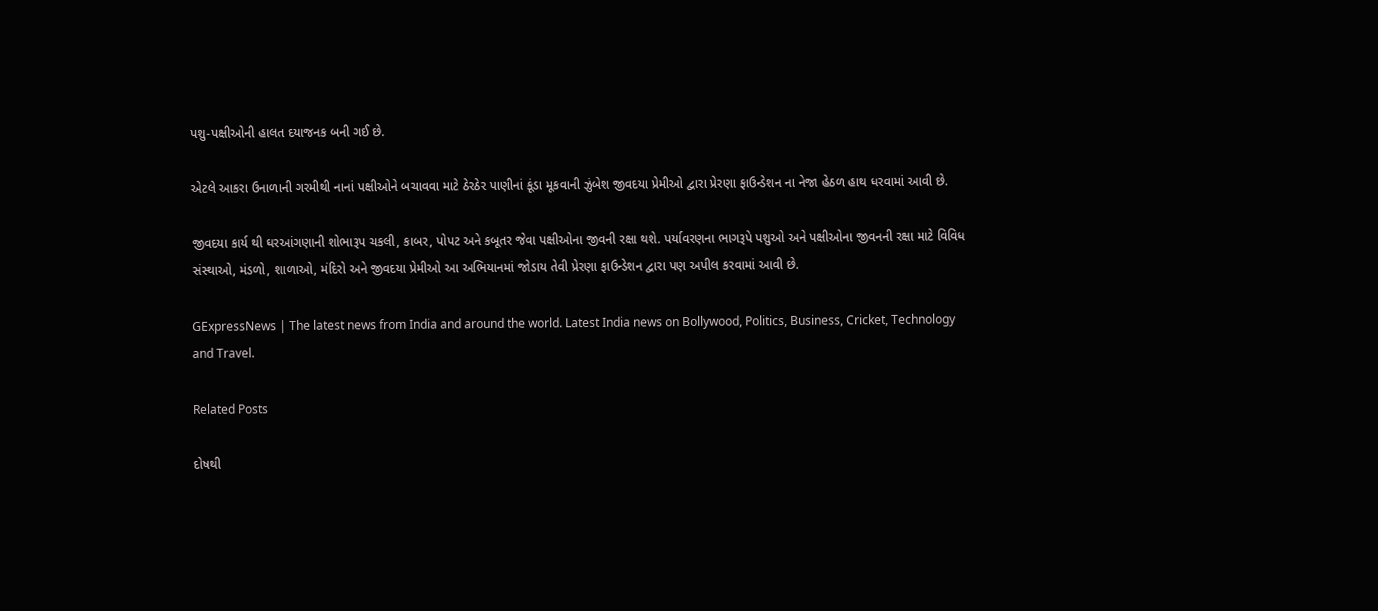પશુ-પક્ષીઓની હાલત દયાજનક બની ગઈ છે.

એટલે આકરા ઉનાળાની ગરમીથી નાનાં પક્ષીઓને બચાવવા માટે ઠેરઠેર પાણીનાં કૂંડા મૂકવાની ઝુંબેશ જીવદયા પ્રેમીઓ દ્વારા પ્રેરણા ફાઉન્ડેશન ના નેજા હેઠળ હાથ ધરવામાં આવી છે.

જીવદયા કાર્ય થી ઘરઆંગણાની શોભારૂપ ચકલી, કાબર, પોપટ અને કબૂતર જેવા પક્ષીઓના જીવની રક્ષા થશે. પર્યાવરણના ભાગરૂપે પશુઓ અને પક્ષીઓના જીવનની રક્ષા માટે વિવિધ સંસ્થાઓ, મંડળો, શાળાઓ, મંદિરો અને જીવદયા પ્રેમીઓ આ અભિયાનમાં જોડાય તેવી પ્રેરણા ફાઉન્ડેશન દ્વારા પણ અપીલ કરવામાં આવી છે.

GExpressNews | The latest news from India and around the world. Latest India news on Bollywood, Politics, Business, Cricket, Technology and Travel.

Related Posts

દોષથી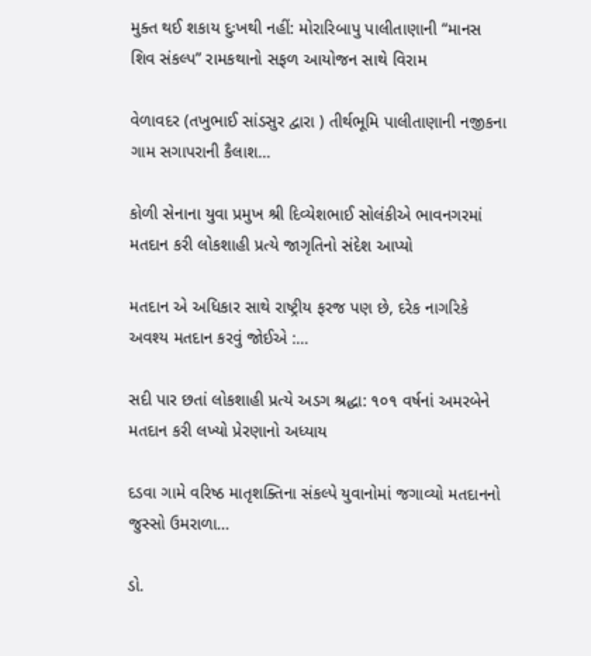મુક્ત થઈ શકાય દુઃખથી નહીં: મોરારિબાપુ પાલીતાણાની “માનસ શિવ સંકલ્પ” રામકથાનો સફળ આયોજન સાથે વિરામ

વેળાવદર (તખુભાઈ સાંડસુર દ્વારા ) તીર્થભૂમિ પાલીતાણાની નજીકના ગામ સગાપરાની કૈલાશ…

કોળી સેનાના યુવા પ્રમુખ શ્રી દિવ્યેશભાઈ સોલંકીએ ભાવનગરમાં મતદાન કરી લોકશાહી પ્રત્યે જાગૃતિનો સંદેશ આપ્યો

મતદાન એ અધિકાર સાથે રાષ્ટ્રીય ફરજ પણ છે, દરેક નાગરિકે અવશ્ય મતદાન કરવું જોઈએ :…

સદી પાર છતાં લોકશાહી પ્રત્યે અડગ શ્રદ્ધા: ૧૦૧ વર્ષનાં અમરબેને મતદાન કરી લખ્યો પ્રેરણાનો અધ્યાય

દડવા ગામે વરિષ્ઠ માતૃશક્તિના સંકલ્પે યુવાનોમાં જગાવ્યો મતદાનનો જુસ્સો ઉમરાળા…

ડો.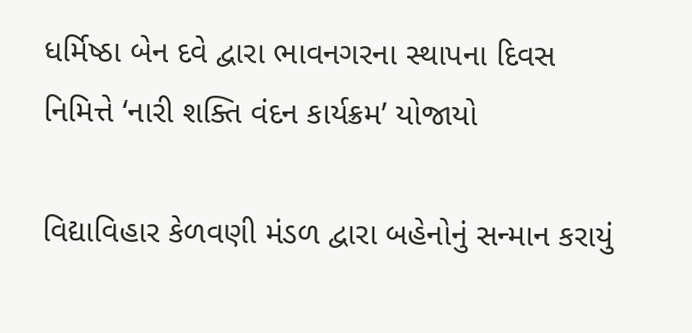ધર્મિષ્ઠા બેન દવે દ્વારા ભાવનગરના સ્થાપના દિવસ નિમિત્તે ‘નારી શક્તિ વંદન કાર્યક્રમ’ યોજાયો

વિદ્યાવિહાર કેળવણી મંડળ દ્વારા બહેનોનું સન્માન કરાયું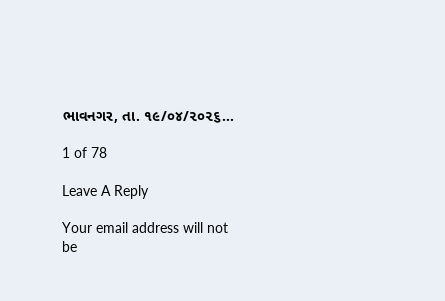ભાવનગર, તા. ૧૯/૦૪/૨૦૨૬…

1 of 78

Leave A Reply

Your email address will not be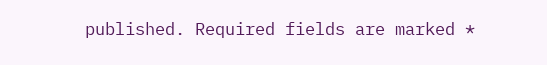published. Required fields are marked *